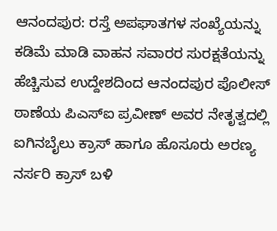ಆನಂದಪುರ: ರಸ್ತೆ ಅಪಘಾತಗಳ ಸಂಖ್ಯೆಯನ್ನು ಕಡಿಮೆ ಮಾಡಿ ವಾಹನ ಸವಾರರ ಸುರಕ್ಷತೆಯನ್ನು ಹೆಚ್ಚಿಸುವ ಉದ್ದೇಶದಿಂದ ಆನಂದಪುರ ಪೊಲೀಸ್ ಠಾಣೆಯ ಪಿಎಸ್ಐ ಪ್ರವೀಣ್ ಅವರ ನೇತೃತ್ವದಲ್ಲಿ ಐಗಿನಬೈಲು ಕ್ರಾಸ್ ಹಾಗೂ ಹೊಸೂರು ಅರಣ್ಯ ನರ್ಸರಿ ಕ್ರಾಸ್ ಬಳಿ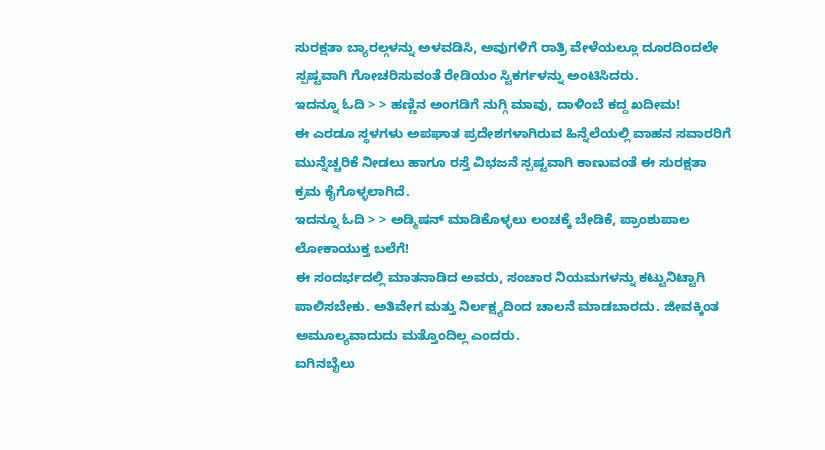ಸುರಕ್ಷತಾ ಬ್ಯಾರಲ್ಗಳನ್ನು ಅಳವಡಿಸಿ, ಅವುಗಳಿಗೆ ರಾತ್ರಿ ವೇಳೆಯಲ್ಲೂ ದೂರದಿಂದಲೇ ಸ್ಪಷ್ಟವಾಗಿ ಗೋಚರಿಸುವಂತೆ ರೇಡಿಯಂ ಸ್ಟಿಕರ್ಗಳನ್ನು ಅಂಟಿಸಿದರು.
ಇದನ್ನೂ ಓದಿ > > ಹಣ್ಣಿನ ಅಂಗಡಿಗೆ ನುಗ್ಗಿ ಮಾವು, ದಾಳಿಂಬೆ ಕದ್ದ ಖದೀಮ!
ಈ ಎರಡೂ ಸ್ಥಳಗಳು ಅಪಘಾತ ಪ್ರದೇಶಗಳಾಗಿರುವ ಹಿನ್ನೆಲೆಯಲ್ಲಿ ವಾಹನ ಸವಾರರಿಗೆ ಮುನ್ನೆಚ್ಚರಿಕೆ ನೀಡಲು ಹಾಗೂ ರಸ್ತೆ ವಿಭಜನೆ ಸ್ಪಷ್ಟವಾಗಿ ಕಾಣುವಂತೆ ಈ ಸುರಕ್ಷತಾ ಕ್ರಮ ಕೈಗೊಳ್ಳಲಾಗಿದೆ.
ಇದನ್ನೂ ಓದಿ > > ಅಡ್ಮಿಷನ್ ಮಾಡಿಕೊಳ್ಳಲು ಲಂಚಕ್ಕೆ ಬೇಡಿಕೆ, ಪ್ರಾಂಶುಪಾಲ ಲೋಕಾಯುಕ್ತ ಬಲೆಗೆ!
ಈ ಸಂದರ್ಭದಲ್ಲಿ ಮಾತನಾಡಿದ ಅವರು, ಸಂಚಾರ ನಿಯಮಗಳನ್ನು ಕಟ್ಟುನಿಟ್ಟಾಗಿ ಪಾಲಿಸಬೇಕು. ಅತಿವೇಗ ಮತ್ತು ನಿರ್ಲಕ್ಷ್ಯದಿಂದ ಚಾಲನೆ ಮಾಡಬಾರದು. ಜೀವಕ್ಕಿಂತ ಅಮೂಲ್ಯವಾದುದು ಮತ್ತೊಂದಿಲ್ಲ ಎಂದರು.
ಐಗಿನಬೈಲು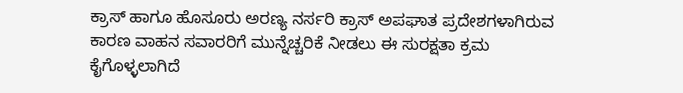ಕ್ರಾಸ್ ಹಾಗೂ ಹೊಸೂರು ಅರಣ್ಯ ನರ್ಸರಿ ಕ್ರಾಸ್ ಅಪಘಾತ ಪ್ರದೇಶಗಳಾಗಿರುವ ಕಾರಣ ವಾಹನ ಸವಾರರಿಗೆ ಮುನ್ನೆಚ್ಚರಿಕೆ ನೀಡಲು ಈ ಸುರಕ್ಷತಾ ಕ್ರಮ ಕೈಗೊಳ್ಳಲಾಗಿದೆ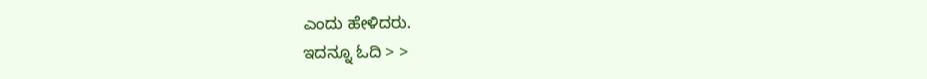ಎಂದು ಹೇಳಿದರು.
ಇದನ್ನೂ ಓದಿ > >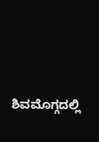ಶಿವಮೊಗ್ಗದಲ್ಲಿ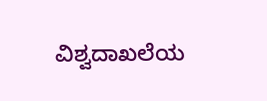ವಿಶ್ವದಾಖಲೆಯ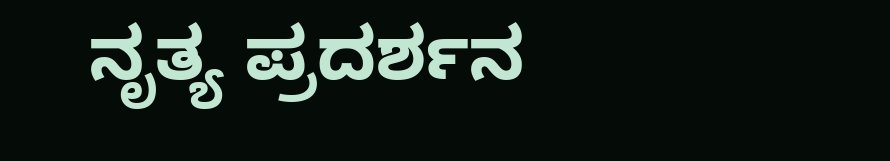ನೃತ್ಯ ಪ್ರದರ್ಶನ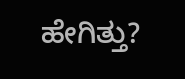ಹೇಗಿತ್ತು?